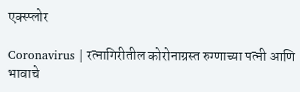एक्स्प्लोर

Coronavirus | रत्नागिरीतील कोरोनाग्रस्त रुग्णाच्या पत्नी आणि भावाचे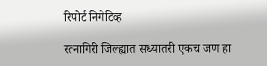रिपोर्ट निगेटिव्ह

रत्नागिरी जिल्ह्यात सध्यातरी एकच जण हा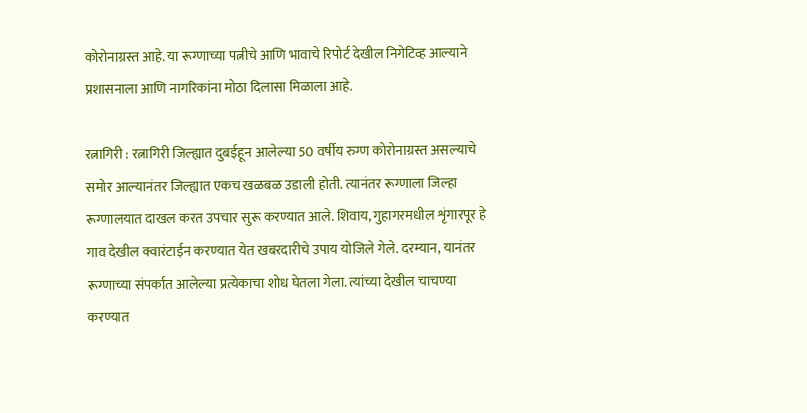कोरोनाग्रस्त आहे. या रूग्णाच्या पत्नीचे आणि भावाचे रिपोर्ट देखील निगेटिव्ह आल्याने प्रशासनाला आणि नागरिकांना मोठा दिलासा मिळाला आहे.

रत्नागिरी : रत्नागिरी जिल्ह्यात दुबईहून आलेल्या 50 वर्षीय रुग्ण कोरोनाग्रस्त असल्याचे समोर आल्यानंतर जिल्ह्यात एकच खळबळ उडाली होती. त्यानंतर रूग्णाला जिल्हा रूग्णालयात दाखल करत उपचार सुरू करण्यात आले. शिवाय, गुहागरमधील शृंगारपूर हे गाव देखील क्वारंटाईन करण्यात येत खबरदारीचे उपाय योजिले गेले. दरम्यान, यानंतर रूग्णाच्या संपर्कात आलेल्या प्रत्येकाचा शोध घेतला गेला. त्यांच्या देखील चाचण्या करण्यात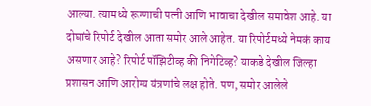आल्या. त्यामध्ये रूग्णाची पत्नी आणि भावाचा देखील समावेश आहे. या दोघांचे रिपोर्ट देखील आता समोर आले आहेत. या रिपोर्टमध्ये नेमकं काय असणार आहे? रिपोर्ट पॉझिटीव्ह की निगेटिव्ह? याकडे देखील जिल्हा प्रशासन आणि आरोग्य यंत्रणांचे लक्ष होते. पण, समोर आलेले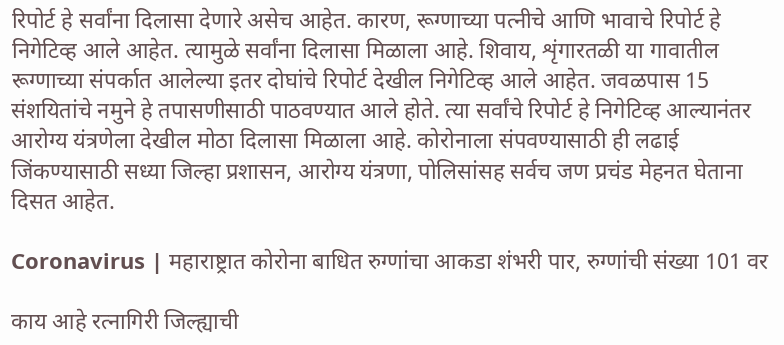रिपोर्ट हे सर्वांना दिलासा देणारे असेच आहेत. कारण, रूग्णाच्या पत्नीचे आणि भावाचे रिपोर्ट हे निगेटिव्ह आले आहेत. त्यामुळे सर्वांना दिलासा मिळाला आहे. शिवाय, शृंगारतळी या गावातील रूग्णाच्या संपर्कात आलेल्या इतर दोघांचे रिपोर्ट देखील निगेटिव्ह आले आहेत. जवळपास 15 संशयितांचे नमुने हे तपासणीसाठी पाठवण्यात आले होते. त्या सर्वांचे रिपोर्ट हे निगेटिव्ह आल्यानंतर आरोग्य यंत्रणेला देखील मोठा दिलासा मिळाला आहे. कोरोनाला संपवण्यासाठी ही लढाई जिंकण्यासाठी सध्या जिल्हा प्रशासन, आरोग्य यंत्रणा, पोलिसांसह सर्वच जण प्रचंड मेहनत घेताना दिसत आहेत.

Coronavirus | महाराष्ट्रात कोरोना बाधित रुग्णांचा आकडा शंभरी पार, रुग्णांची संख्या 101 वर

काय आहे रत्नागिरी जिल्ह्याची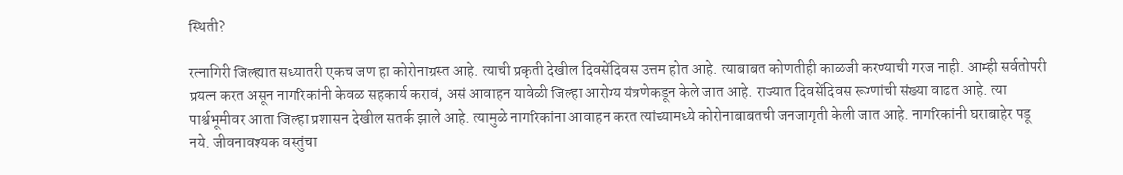स्थिती?

रत्नागिरी जिल्ह्यात सध्यातरी एकच जण हा कोरोनाग्रस्त आहे. त्याची प्रकृती देखील दिवसेंदिवस उत्तम होत आहे. त्याबाबत कोणतीही काळजी करण्याची गरज नाही. आम्ही सर्वतोपरी प्रयत्न करत असून नागरिकांनी केवळ सहकार्य करावं, असं आवाहन यावेळी जिल्हा आरोग्य यंत्रणेकडून केले जात आहे. राज्यात दिवसेंदिवस रूग्णांची संख्या वाढत आहे. त्या पार्श्वभूमीवर आता जिल्हा प्रशासन देखील सतर्क झाले आहे. त्यामुळे नागरिकांना आवाहन करत त्यांच्यामध्ये कोरोनाबाबतची जनजागृती केली जात आहे. नागरिकांनी घराबाहेर पडू नये. जीवनावश्यक वस्तुंचा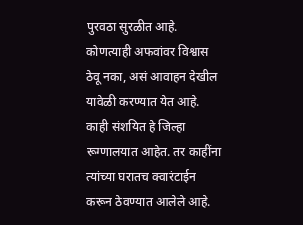पुरवठा सुरळीत आहे. कोणत्याही अफवांवर विश्वास ठेवू नका, असं आवाहन देखील यावेळी करण्यात येत आहे. काही संशयित हे जिल्हा रूग्णालयात आहेत. तर काहींना त्यांच्या घरातच क्वारंटाईन करून ठेवण्यात आलेले आहे.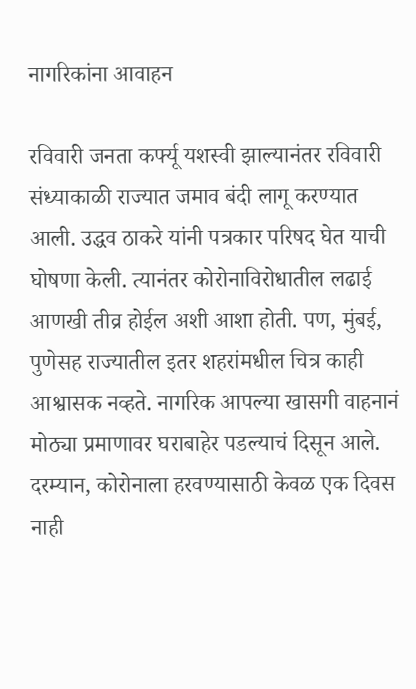नागरिकांना आवाहन

रविवारी जनता कर्फ्यू यशस्वी झाल्यानंतर रविवारी संध्याकाळी राज्यात जमाव बंदी लागू करण्यात आली. उद्धव ठाकरे यांनी पत्रकार परिषद घेत याची घोषणा केली. त्यानंतर कोरोनाविरोधातील लढाई आणखी तीव्र होईल अशी आशा होती. पण, मुंबई, पुणेसह राज्यातील इतर शहरांमधील चित्र काही आश्वासक नव्हते. नागरिक आपल्या खासगी वाहनानं मोठ्या प्रमाणावर घराबाहेर पडल्याचं दिसून आले. दरम्यान, कोरोनाला हरवण्यासाठी केवळ एक दिवस नाही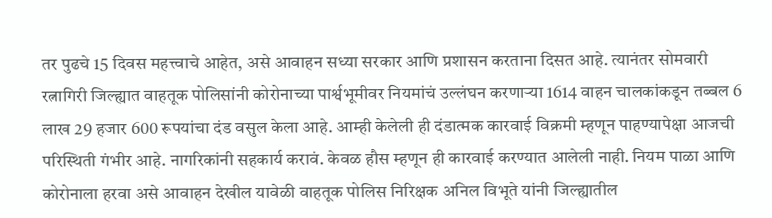तर पुढचे 15 दिवस महत्त्वाचे आहेत, असे आवाहन सध्या सरकार आणि प्रशासन करताना दिसत आहे. त्यानंतर सोमवारी रत्नागिरी जिल्ह्यात वाहतूक पोलिसांनी कोरोनाच्या पार्श्वभूमीवर नियमांचं उल्लंघन करणाऱ्या 1614 वाहन चालकांकडून तब्बल 6 लाख 29 हजार 600 रूपयांचा दंड वसुल केला आहे. आम्ही केलेली ही दंडात्मक कारवाई विक्रमी म्हणून पाहण्यापेक्षा आजची परिस्थिती गंभीर आहे. नागरिकांनी सहकार्य करावं. केवळ हौस म्हणून ही कारवाई करण्यात आलेली नाही. नियम पाळा आणि कोरोनाला हरवा असे आवाहन देखील यावेळी वाहतूक पोलिस निरिक्षक अनिल विभूते यांनी जिल्ह्यातील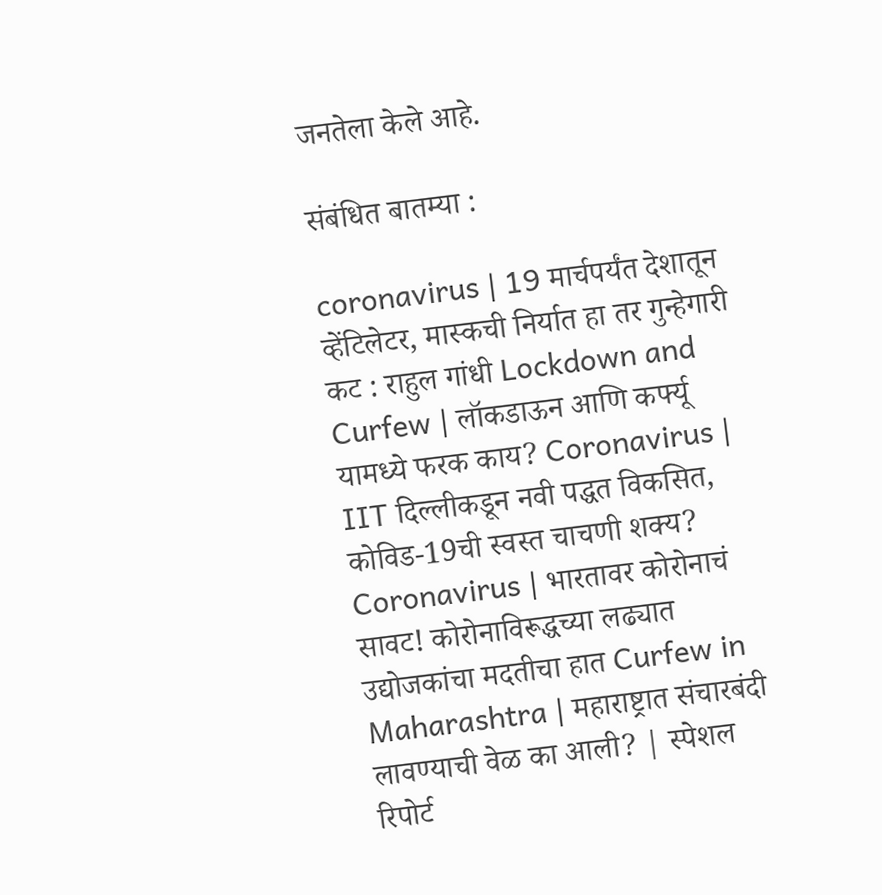जनतेला केले आहे.

संबंधित बातम्या :

coronavirus | 19 मार्चपर्यंत देशातून व्हेंटिलेटर, मास्कची निर्यात हा तर गुन्हेगारी कट : राहुल गांधी Lockdown and Curfew | लॉकडाऊन आणि कर्फ्यू यामध्ये फरक काय? Coronavirus | IIT दिल्लीकडून नवी पद्धत विकसित, कोविड-19ची स्वस्त चाचणी शक्य? Coronavirus | भारतावर कोरोनाचं सावट! कोरोनाविरूद्धच्या लढ्यात उद्योजकांचा मदतीचा हात Curfew in Maharashtra | महाराष्ट्रात संचारबंदी लावण्याची वेळ का आली? | स्पेशल रिपोर्ट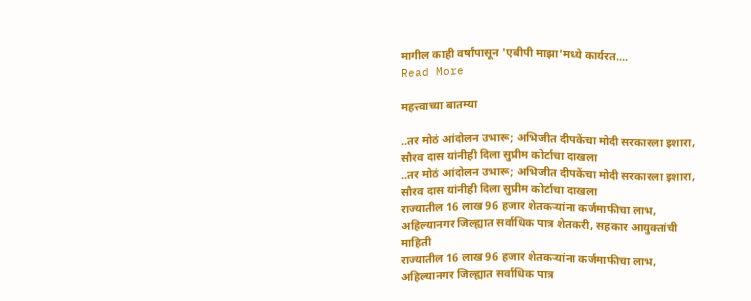मागील काही वर्षांपासून 'एबीपी माझा'मध्ये कार्यरत....
Read More

महत्त्वाच्या बातम्या

..तर मोठं आंदोलन उभारू; अभिजीत दीपकेंचा मोदी सरकारला इशारा, सौरव दास यांनीही दिला सुप्रीम कोर्टाचा दाखला
..तर मोठं आंदोलन उभारू; अभिजीत दीपकेंचा मोदी सरकारला इशारा, सौरव दास यांनीही दिला सुप्रीम कोर्टाचा दाखला
राज्यातील 16 लाख 96 हजार शेतकऱ्यांना कर्जमाफीचा लाभ, अहिल्यानगर जिल्ह्यात सर्वाधिक पात्र शेतकरी, सहकार आयुक्तांची माहिती
राज्यातील 16 लाख 96 हजार शेतकऱ्यांना कर्जमाफीचा लाभ, अहिल्यानगर जिल्ह्यात सर्वाधिक पात्र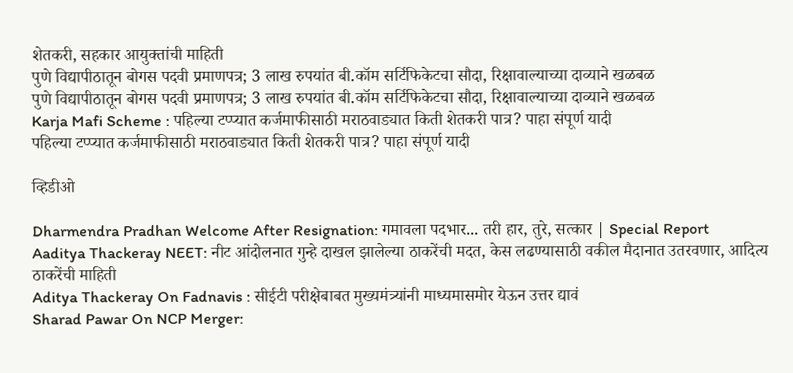शेतकरी, सहकार आयुक्तांची माहिती
पुणे विद्यापीठातून बोगस पदवी प्रमाणपत्र; 3 लाख रुपयांत बी.कॉम सर्टिफिकेटचा सौदा, रिक्षावाल्याच्या दाव्याने खळबळ
पुणे विद्यापीठातून बोगस पदवी प्रमाणपत्र; 3 लाख रुपयांत बी.कॉम सर्टिफिकेटचा सौदा, रिक्षावाल्याच्या दाव्याने खळबळ
Karja Mafi Scheme : पहिल्या टप्प्यात कर्जमाफीसाठी मराठवाड्यात किती शेतकरी पात्र? पाहा संपूर्ण यादी
पहिल्या टप्प्यात कर्जमाफीसाठी मराठवाड्यात किती शेतकरी पात्र? पाहा संपूर्ण यादी

व्हिडीओ

Dharmendra Pradhan Welcome After Resignation: गमावला पदभार... तरी हार, तुरे, सत्कार | Special Report
Aaditya Thackeray NEET: नीट आंदोलनात गुन्हे दाखल झालेल्या ठाकरेंची मदत, केस लढण्यासाठी वकील मैदानात उतरवणार, आदित्य ठाकरेंची माहिती
Aditya Thackeray On Fadnavis : सीईटी परीक्षेबाबत मुख्यमंत्र्यांनी माध्यमासमोर येऊन उत्तर द्यावं
Sharad Pawar On NCP Merger: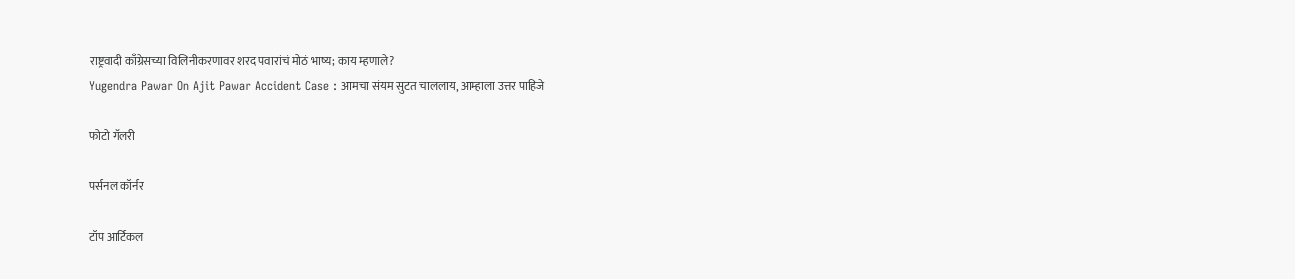राष्ट्रवादी काँग्रेसच्या विलिनीकरणावर शरद पवारांचं मोठं भाष्य; काय म्हणाले?
Yugendra Pawar On Ajit Pawar Accident Case : आमचा संयम सुटत चाललाय, आम्हाला उत्तर पाहिजे

फोटो गॅलरी

पर्सनल कॉर्नर

टॉप आर्टिकल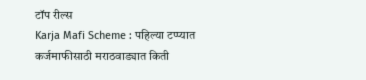टॉप रील्स
Karja Mafi Scheme : पहिल्या टप्प्यात कर्जमाफीसाठी मराठवाड्यात किती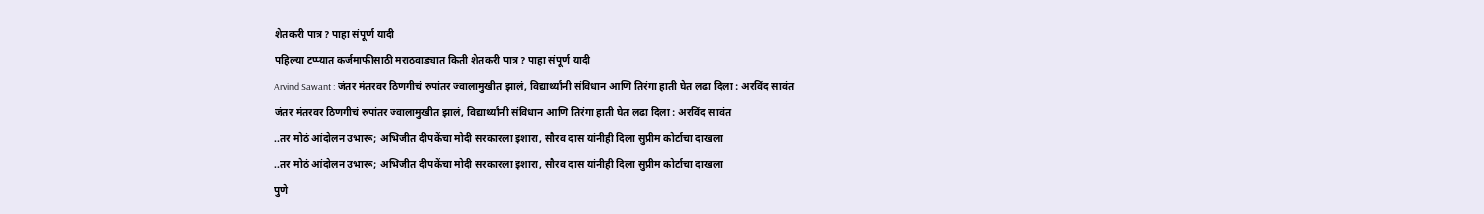शेतकरी पात्र? पाहा संपूर्ण यादी
पहिल्या टप्प्यात कर्जमाफीसाठी मराठवाड्यात किती शेतकरी पात्र? पाहा संपूर्ण यादी
Arvind Sawant : जंतर मंतरवर ठिणगीचं रुपांतर ज्वालामुखीत झालं, विद्यार्थ्यांनी संविधान आणि तिरंगा हाती घेत लढा दिला : अरविंद सावंत
जंतर मंतरवर ठिणगीचं रुपांतर ज्वालामुखीत झालं, विद्यार्थ्यांनी संविधान आणि तिरंगा हाती घेत लढा दिला : अरविंद सावंत
..तर मोठं आंदोलन उभारू; अभिजीत दीपकेंचा मोदी सरकारला इशारा, सौरव दास यांनीही दिला सुप्रीम कोर्टाचा दाखला
..तर मोठं आंदोलन उभारू; अभिजीत दीपकेंचा मोदी सरकारला इशारा, सौरव दास यांनीही दिला सुप्रीम कोर्टाचा दाखला
पुणे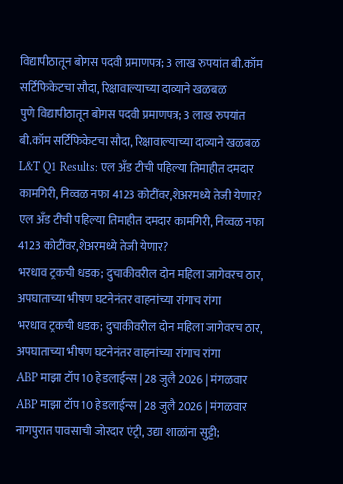विद्यापीठातून बोगस पदवी प्रमाणपत्र; 3 लाख रुपयांत बी.कॉम सर्टिफिकेटचा सौदा, रिक्षावाल्याच्या दाव्याने खळबळ
पुणे विद्यापीठातून बोगस पदवी प्रमाणपत्र; 3 लाख रुपयांत बी.कॉम सर्टिफिकेटचा सौदा, रिक्षावाल्याच्या दाव्याने खळबळ
L&T Q1 Results: एल अँड टीची पहिल्या तिमाहीत दमदार कामगिरी, निव्वळ नफा 4123 कोटींवर,शेअरमध्ये तेजी येणार?
एल अँड टीची पहिल्या तिमाहीत दमदार कामगिरी, निव्वळ नफा 4123 कोटींवर,शेअरमध्ये तेजी येणार?
भरधाव ट्रकची धडक; दुचाकीवरील दोन महिला जागेवरच ठार, अपघाताच्या भीषण घटनेनंतर वाहनांच्या रांगाच रांगा
भरधाव ट्रकची धडक; दुचाकीवरील दोन महिला जागेवरच ठार, अपघाताच्या भीषण घटनेनंतर वाहनांच्या रांगाच रांगा
ABP माझा टॉप 10 हेडलाईन्स | 28 जुलै 2026 | मंगळवार
ABP माझा टॉप 10 हेडलाईन्स | 28 जुलै 2026 | मंगळवार
नागपुरात पावसाची जोरदार एंट्री, उद्या शाळांना सुट्टी;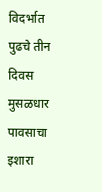विदर्भात पुढचे तीन दिवस मुसळधार पावसाचा इशारा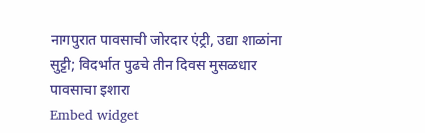नागपुरात पावसाची जोरदार एंट्री, उद्या शाळांना सुट्टी; विदर्भात पुढचे तीन दिवस मुसळधार पावसाचा इशारा
Embed widget